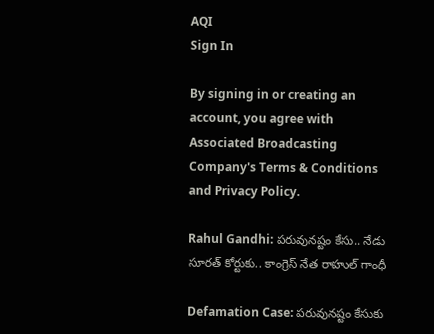AQI
Sign In

By signing in or creating an account, you agree with Associated Broadcasting Company's Terms & Conditions and Privacy Policy.

Rahul Gandhi: పరువునష్టం కేసు.. నేడు సూరత్ కోర్టుకు.. కాంగ్రెస్ నేత రాహుల్ గాంధీ

Defamation Case: పరువునష్టం కేసుకు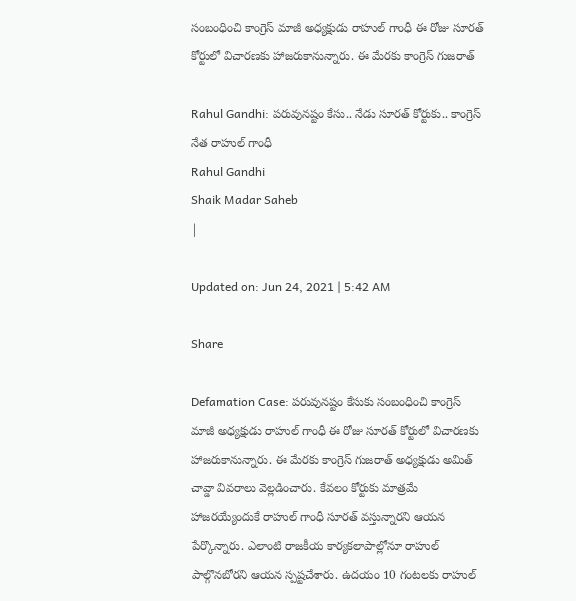సంబంధించి కాంగ్రెస్‌ మాజీ అధ్యక్షుడు రాహుల్ గాంధీ ఈ రోజు సూరత్ కోర్టులో విచారణకు హాజరుకానున్నారు. ఈ మేరకు కాంగ్రెస్‌ గుజరాత్‌

Rahul Gandhi: పరువునష్టం కేసు.. నేడు సూరత్ కోర్టుకు.. కాంగ్రెస్ నేత రాహుల్ గాంధీ
Rahul Gandhi
Shaik Madar Saheb
|

Updated on: Jun 24, 2021 | 5:42 AM

Share

Defamation Case: పరువునష్టం కేసుకు సంబంధించి కాంగ్రెస్‌ మాజీ అధ్యక్షుడు రాహుల్ గాంధీ ఈ రోజు సూరత్ కోర్టులో విచారణకు హాజరుకానున్నారు. ఈ మేరకు కాంగ్రెస్‌ గుజరాత్‌ అధ్యక్షుడు అమిత్‌ చావ్డా వివరాలు వెల్లడించారు. కేవలం కోర్టుకు మాత్రమే హాజరయ్యేందుకే రాహుల్ గాంధీ సూరత్ వస్తున్నారని ఆయన పేర్కొన్నారు. ఎలాంటి రాజకీయ కార్యకలాపాల్లోనూ రాహుల్ పాల్గొనబోరని ఆయన స్పష్టచేశారు. ఉదయం 10 గంటలకు రాహుల్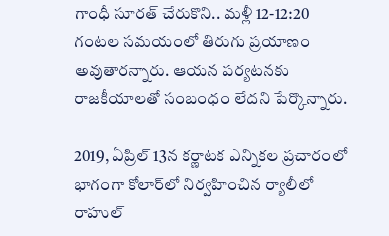గాంధీ సూరత్ చేరుకొని.. మళ్లీ 12-12:20 గంటల సమయంలో తిరుగు ప్రయాణం అవుతారన్నారు. ఆయన పర్యటనకు రాజకీయాలతో సంబంధం లేదని పేర్కొన్నారు.

2019, ఏప్రిల్‌ 13న కర్ణాటక ఎన్నికల ప్రచారంలో భాగంగా కోలార్‌లో నిర్వహించిన ర్యాలీలో రాహుల్‌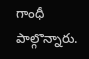గాంధీ పాల్గొన్నారు.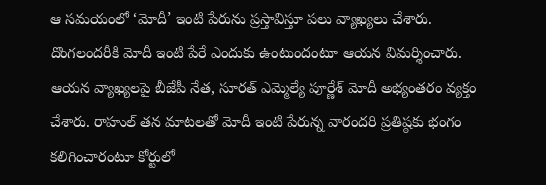ఆ సమయంలో ‘మోదీ’ ఇంటి పేరును ప్రస్తావిస్తూ పలు వ్యాఖ్యలు చేశారు. దొంగలందరీకి మోదీ ఇంటి పేరే ఎందుకు ఉంటుందంటూ ఆయన విమర్శించారు. ఆయన వ్యాఖ్యలపై బీజేపీ నేత, సూరత్‌ ఎమ్మెల్యే పూర్ణేశ్‌ మోదీ అభ్యంతరం వ్యక్తం చేశారు. రాహుల్‌ తన మాటలతో మోదీ ఇంటి పేరున్న వారందరి ప్రతిష్ఠకు భంగం కలిగించారంటూ కోర్టులో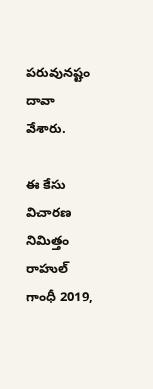పరువునష్టం దావా వేశారు.

ఈ కేసు విచారణ నిమిత్తం రాహుల్ గాంధీ 2019,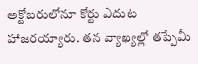అక్టోబరులోనూ కోర్టు ఎదుట హాజరయ్యారు. తన వ్యాఖ్యల్లో తప్పేమీ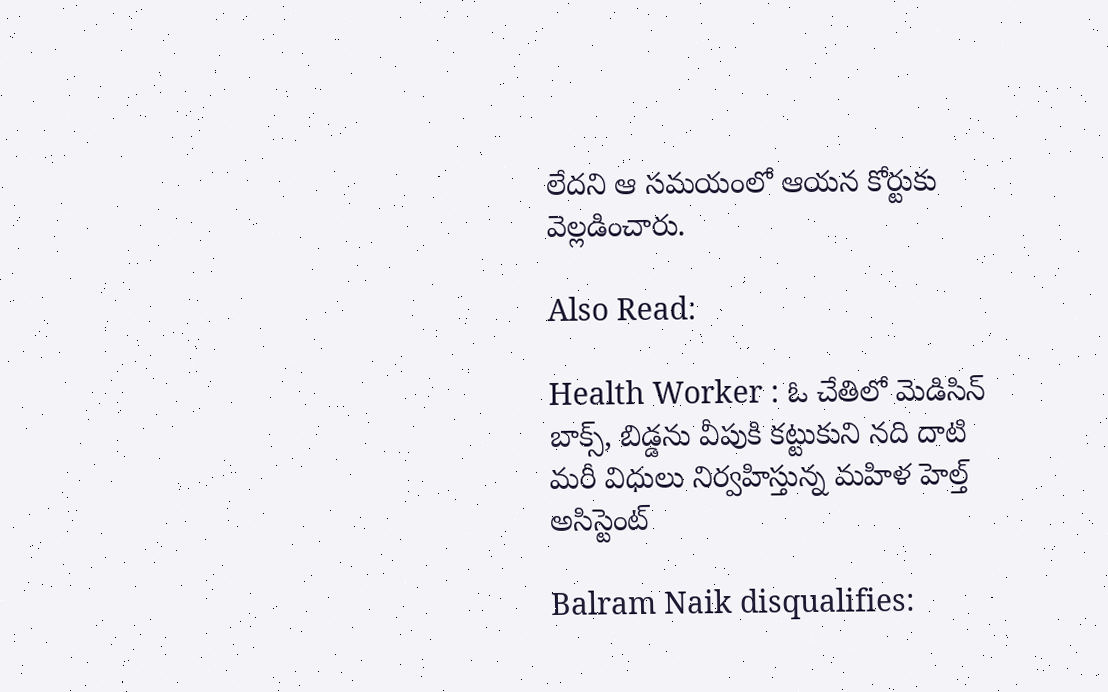లేదని ఆ సమయంలో ఆయన కోర్టుకు వెల్లడించారు.

Also Read:

Health Worker : ఓ చేతిలో మెడిసిన్ బాక్స్, బిడ్డను వీపుకి కట్టుకుని నది దాటి మరీ విధులు నిర్వహిస్తున్న మహిళ హెల్త్‌ అసిస్టెంట్‌

Balram Naik disqualifies: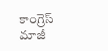కాంగ్రెస్ మాజీ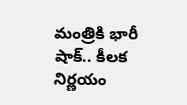మంత్రికి భారీ షాక్.. కీలక నిర్ణయం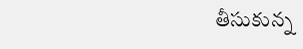తీసుకున్న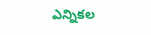ఎన్నికల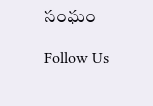సంఘం

Follow Us